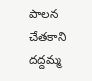పాలన చేతకాని దద్దమ్మ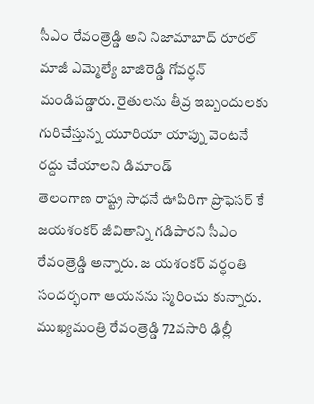సీఎం రేవంత్రెడ్డి అని నిజామాబాద్ రూరల్ మాజీ ఎమ్మెల్యే బాజిరెడ్డి గోవర్ధన్ మండిపడ్డారు. రైతులను తీవ్ర ఇబ్బందులకు గురిచేస్తున్న యూరియా యాప్ను వెంటనే రద్దు చేయాలని డిమాండ్
తెలంగాణ రాష్ట్ర సాధనే ఊపిరిగా ప్రొఫెసర్ కే జయశంకర్ జీవితాన్ని గడిపారని సీఎం రేవంత్రెడ్డి అన్నారు. జ యశంకర్ వర్ధంతి సందర్భంగా ఆయనను స్మరించు కున్నారు.
ముఖ్యమంత్రి రేవంత్రెడ్డి 72వసారి ఢిల్లీ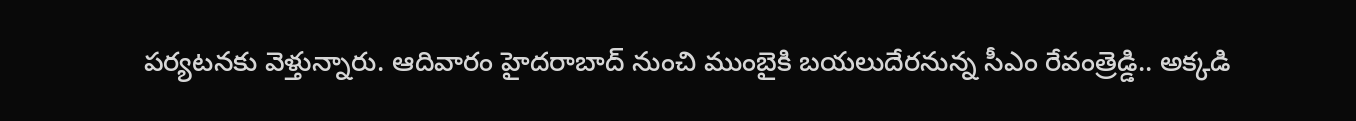పర్యటనకు వెళ్తున్నారు. ఆదివారం హైదరాబాద్ నుంచి ముంబైకి బయలుదేరనున్న సీఎం రేవంత్రెడ్డి.. అక్కడి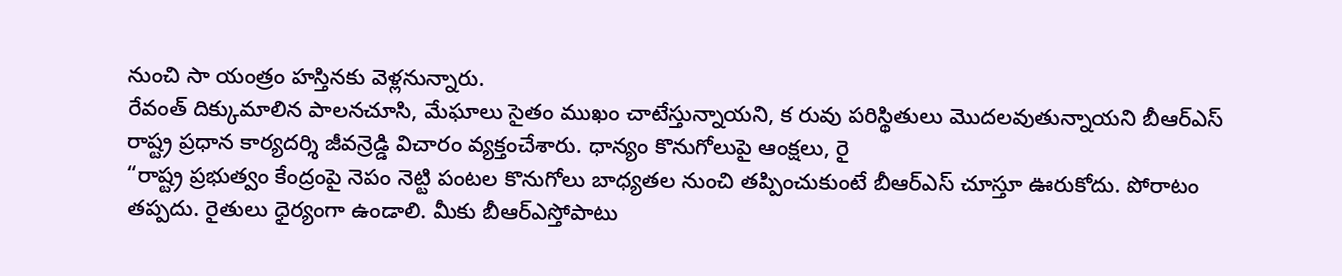నుంచి సా యంత్రం హస్తినకు వెళ్లనున్నారు.
రేవంత్ దిక్కుమాలిన పాలనచూసి, మేఘాలు సైతం ముఖం చాటేస్తున్నాయని, క రువు పరిస్థితులు మొదలవుతున్నాయని బీఆర్ఎస్ రాష్ట్ర ప్రధాన కార్యదర్శి జీవన్రెడ్డి విచారం వ్యక్తంచేశారు. ధాన్యం కొనుగోలుపై ఆంక్షలు, రై
“రాష్ట్ర ప్రభుత్వం కేంద్రంపై నెపం నెట్టి పంటల కొనుగోలు బాధ్యతల నుంచి తప్పించుకుంటే బీఆర్ఎస్ చూస్తూ ఊరుకోదు. పోరాటం తప్పదు. రైతులు ధైర్యంగా ఉండాలి. మీకు బీఆర్ఎస్తోపాటు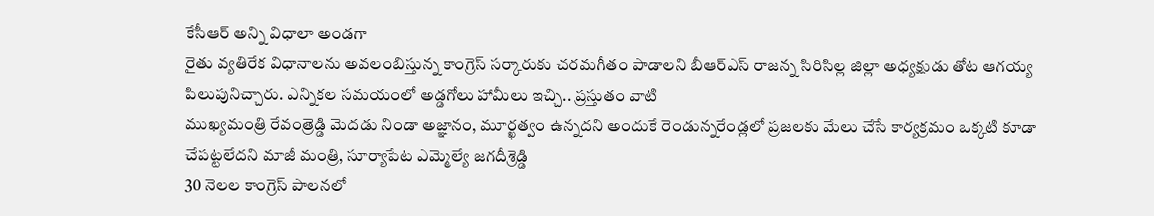కేసీఆర్ అన్ని విధాలా అండగా
రైతు వ్యతిరేక విధానాలను అవలంబిస్తున్న కాంగ్రెస్ సర్కారుకు చరమగీతం పాడాలని బీఆర్ఎస్ రాజన్న సిరిసిల్ల జిల్లా అధ్యక్షుడు తోట ఆగయ్య పిలుపునిచ్చారు. ఎన్నికల సమయంలో అడ్డగోలు హామీలు ఇచ్చి.. ప్రస్తుతం వాటి
ముఖ్యమంత్రి రేవంత్రెడ్డి మెదడు నిండా అజ్ఞానం, మూర్ఖత్వం ఉన్నదని అందుకే రెండున్నరేండ్లలో ప్రజలకు మేలు చేసే కార్యక్రమం ఒక్కటి కూడా చేపట్టలేదని మాజీ మంత్రి, సూర్యాపేట ఎమ్మెల్యే జగదీశ్రెడ్డి
30 నెలల కాంగ్రెస్ పాలనలో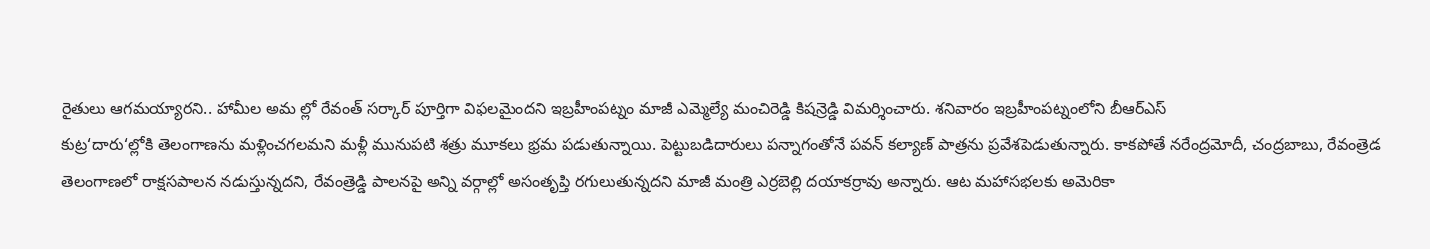రైతులు ఆగమయ్యారని.. హామీల అమ ల్లో రేవంత్ సర్కార్ పూర్తిగా విఫలమైందని ఇబ్రహీంపట్నం మాజీ ఎమ్మెల్యే మంచిరెడ్డి కిషన్రెడ్డి విమర్శించారు. శనివారం ఇబ్రహీంపట్నంలోని బీఆర్ఎస్
కుట్ర‘దారు‘ల్లోకి తెలంగాణను మళ్లించగలమని మళ్లీ మునుపటి శత్రు మూకలు భ్రమ పడుతున్నాయి. పెట్టుబడిదారులు పన్నాగంతోనే పవన్ కల్యాణ్ పాత్రను ప్రవేశపెడుతున్నారు. కాకపోతే నరేంద్రమోదీ, చంద్రబాబు, రేవంత్రెడ
తెలంగాణలో రాక్షసపాలన నడుస్తున్నదని, రేవంత్రెడ్డి పాలనపై అన్ని వర్గాల్లో అసంతృప్తి రగులుతున్నదని మాజీ మంత్రి ఎర్రబెల్లి దయాకర్రావు అన్నారు. ఆట మహాసభలకు అమెరికా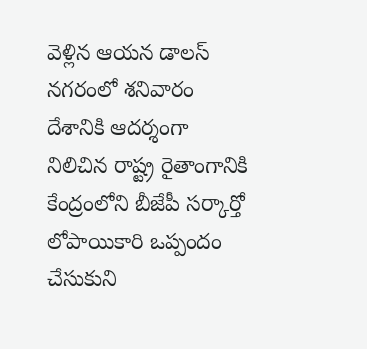వెళ్లిన ఆయన డాలస్ నగరంలో శనివారం
దేశానికి ఆదర్శంగా నిలిచిన రాష్ట్ర రైతాంగానికి కేంద్రంలోని బీజేపీ సర్కార్తో లోపాయికారి ఒప్పందం చేసుకుని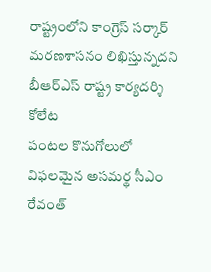రాష్ట్రంలోని కాంగ్రెస్ సర్కార్ మరణశాసనం లిఖిస్తున్నదని బీఆర్ఎస్ రాష్ట్ర కార్యదర్శి కోలేట
పంటల కొనుగోలులో విఫలమైన అసమర్థ సీఎం రేవంత్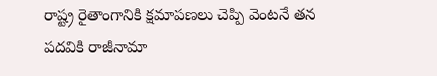రాష్ట్ర రైతాంగానికి క్షమాపణలు చెప్పి వెంటనే తన పదవికి రాజీనామా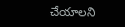చేయాలని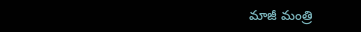మాజీ మంత్రి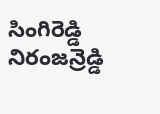సింగిరెడ్డి నిరంజన్రెడ్డి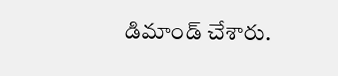డిమాండ్ చేశారు.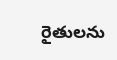రైతులను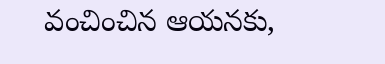వంచించిన ఆయనకు,